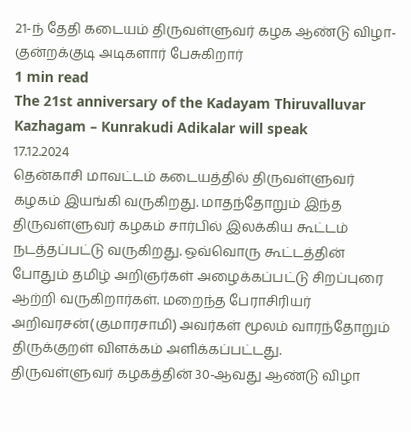21-ந் தேதி கடையம் திருவள்ளுவர் கழக ஆண்டு விழா- குன்றக்குடி அடிகளார் பேசுகிறார்
1 min read
The 21st anniversary of the Kadayam Thiruvalluvar Kazhagam – Kunrakudi Adikalar will speak
17.12.2024
தென்காசி மாவட்டம் கடையத்தில் திருவள்ளுவர் கழகம் இயங்கி வருகிறது. மாதந்தோறும் இந்த திருவள்ளுவர் கழகம் சார்பில் இலக்கிய கூட்டம் நடத்தப்பட்டு வருகிறது. ஒவ்வொரு கூட்டத்தின் போதும் தமிழ் அறிஞர்கள் அழைக்கப்பட்டு சிறப்புரை ஆற்றி வருகிறார்கள். மறைந்த பேராசிரியர் அறிவரசன்(குமாரசாமி) அவர்கள் மூலம் வாரந்தோறும் திருக்குறள் விளக்கம் அளிக்கப்பட்டது.
திருவள்ளுவர் கழகத்தின் 30-ஆவது ஆண்டு விழா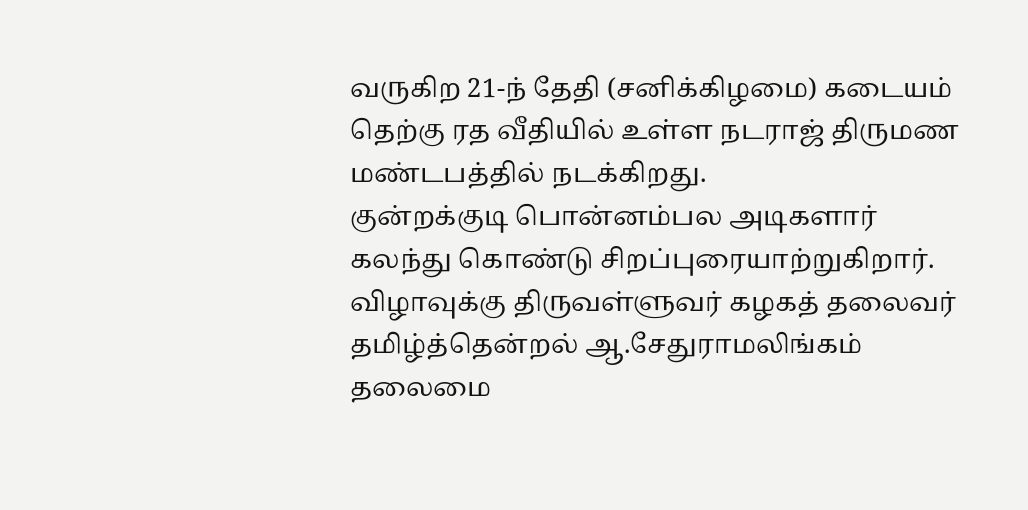வருகிற 21-ந் தேதி (சனிக்கிழமை) கடையம் தெற்கு ரத வீதியில் உள்ள நடராஜ் திருமண மண்டபத்தில் நடக்கிறது.
குன்றக்குடி பொன்னம்பல அடிகளார் கலந்து கொண்டு சிறப்புரையாற்றுகிறார்.
விழாவுக்கு திருவள்ளுவர் கழகத் தலைவர் தமிழ்த்தென்றல் ஆ.சேதுராமலிங்கம் தலைமை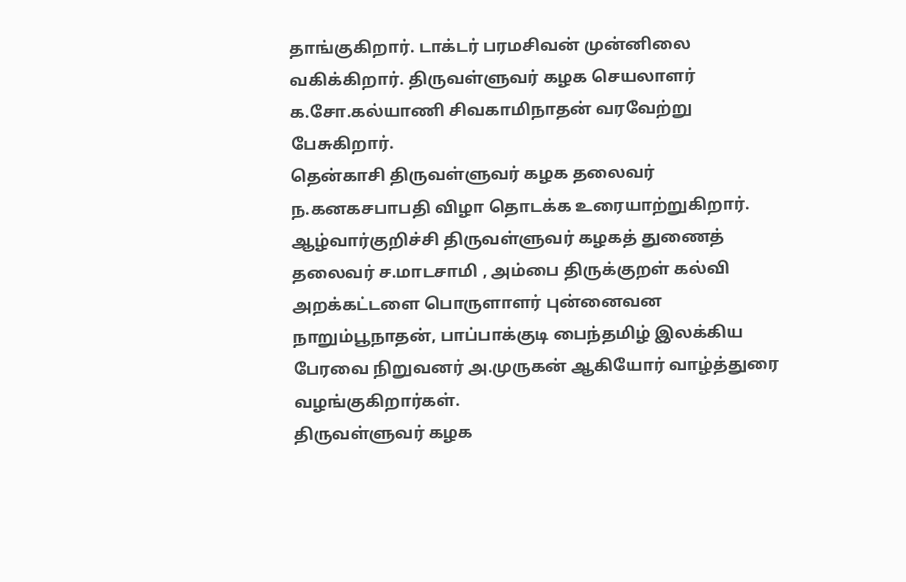தாங்குகிறார். டாக்டர் பரமசிவன் முன்னிலை வகிக்கிறார். திருவள்ளுவர் கழக செயலாளர் க.சோ.கல்யாணி சிவகாமிநாதன் வரவேற்று பேசுகிறார்.
தென்காசி திருவள்ளுவர் கழக தலைவர் ந.கனகசபாபதி விழா தொடக்க உரையாற்றுகிறார்.
ஆழ்வார்குறிச்சி திருவள்ளுவர் கழகத் துணைத் தலைவர் ச.மாடசாமி , அம்பை திருக்குறள் கல்வி அறக்கட்டளை பொருளாளர் புன்னைவன நாறும்பூநாதன், பாப்பாக்குடி பைந்தமிழ் இலக்கிய பேரவை நிறுவனர் அ.முருகன் ஆகியோர் வாழ்த்துரை வழங்குகிறார்கள்.
திருவள்ளுவர் கழக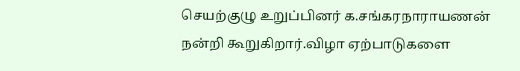செயற்குழு உறுப்பினர் க.சங்கரநாராயணன் நன்றி கூறுகிறார்.விழா ஏற்பாடுகளை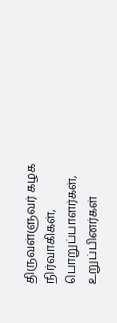திருவள்ளுவர் கழக நிர்வாகிகள், பொறுப்பாளர்கள், உறுப்பினர்கள்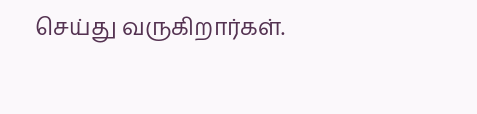செய்து வருகிறார்கள்.